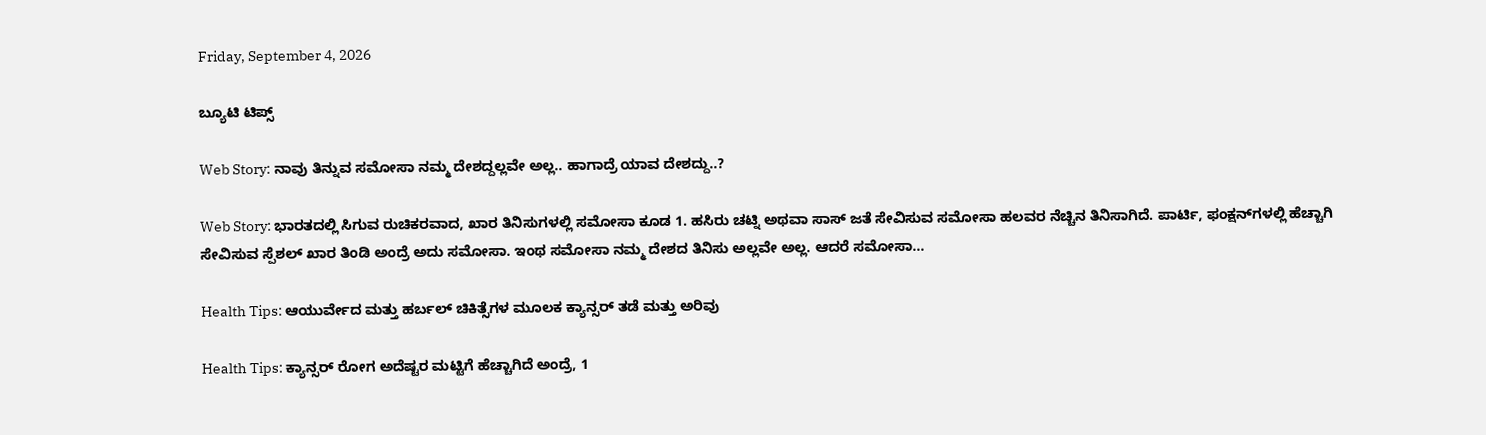Friday, September 4, 2026

ಬ್ಯೂಟಿ ಟಿಪ್ಸ್

Web Story: ನಾವು ತಿನ್ನುವ ಸಮೋಸಾ ನಮ್ಮ ದೇಶದ್ದಲ್ಲವೇ ಅಲ್ಲ.. ಹಾಗಾದ್ರೆ ಯಾವ ದೇಶದ್ದು..?

Web Story: ಭಾರತದಲ್ಲಿ ಸಿಗುವ ರುಚಿಕರವಾದ, ಖಾರ ತಿನಿಸುಗಳಲ್ಲಿ ಸಮೋಸಾ ಕೂಡ 1. ಹಸಿರು ಚಟ್ನಿ ಅಥವಾ ಸಾಸ್ ಜತೆ ಸೇವಿಸುವ ಸಮೋಸಾ ಹಲವರ ನೆಚ್ಚಿನ ತಿನಿಸಾಗಿದೆ. ಪಾರ್ಟಿ, ಫಂಕ್ಷನ್‌ಗಳಲ್ಲಿ ಹೆಚ್ಚಾಗಿ ಸೇವಿಸುವ ಸ್ಪೆಶಲ್ ಖಾರ ತಿಂಡಿ ಅಂದ್ರೆ ಅದು ಸಮೋಸಾ. ಇಂಥ ಸಮೋಸಾ ನಮ್ಮ ದೇಶದ ತಿನಿಸು ಅಲ್ಲವೇ ಅಲ್ಲ. ಆದರೆ ಸಮೋಸಾ...

Health Tips: ಆಯುರ್ವೇದ ಮತ್ತು ಹರ್ಬಲ್ ಚಿಕಿತ್ಸೆಗಳ ಮೂಲಕ ಕ್ಯಾನ್ಸರ್ ತಡೆ ಮತ್ತು ಅರಿವು

Health Tips: ಕ್ಯಾನ್ಸರ್ ರೋಗ ಅದೆಷ್ಟರ ಮಟ್ಟಿಗೆ ಹೆಚ್ಚಾಗಿದೆ ಅಂದ್ರೆ, 1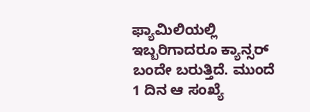ಫ್ಯಾಮಿಲಿಯಲ್ಲಿ ಇಬ್ಬರಿಗಾದರೂ ಕ್ಯಾನ್ಸರ್ ಬಂದೇ ಬರುತ್ತಿದೆ. ಮುಂದೆ 1 ದಿನ ಆ ಸಂಖ್ಯೆ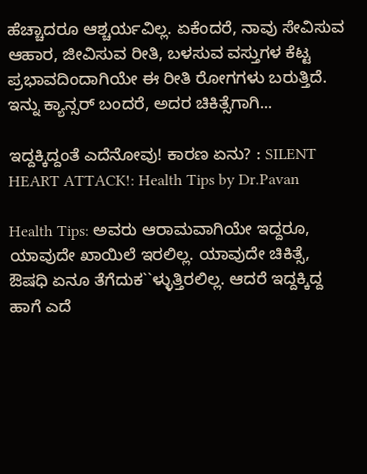ಹೆಚ್ಚಾದರೂ ಆಶ್ಚರ್ಯವಿಲ್ಲ. ಏಕೆಂದರೆ, ನಾವು ಸೇವಿಸುವ ಆಹಾರ, ಜೀವಿಸುವ ರೀತಿ, ಬಳಸುವ ವಸ್ತುಗಳ ಕೆಟ್ಟ ಪ್ರಭಾವದಿಂದಾಗಿಯೇ ಈ ರೀತಿ ರೋಗಗಳು ಬರುತ್ತಿದೆ. ಇನ್ನು ಕ್ಯಾನ್ಸರ್ ಬಂದರೆ, ಅದರ ಚಿಕಿತ್ಸೆಗಾಗಿ...

ಇದ್ದಕ್ಕಿದ್ದಂತೆ ಎದೆನೋವು! ಕಾರಣ ಏನು? : SILENT HEART ATTACK!: Health Tips by Dr.Pavan

Health Tips: ಅವರು ಆರಾಮವಾಗಿಯೇ ಇದ್ದರೂ, ಯಾವುದೇ ಖಾಯಿಲೆ ಇರಲಿಲ್ಲ. ಯಾವುದೇ ಚಿಕಿತ್ಸೆ, ಔಷಧಿ ಏನೂ ತೆಗೆದುಕ``ಳ್ಳುತ್ತಿರಲಿಲ್ಲ. ಆದರೆ ಇದ್ದಕ್ಕಿದ್ದ ಹಾಗೆ ಎದೆ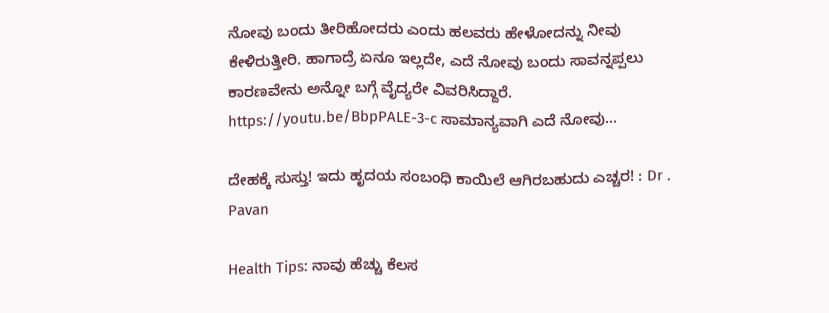ನೋವು ಬಂದು ತೀರಿಹೋದರು ಎಂದು ಹಲವರು ಹೇಳೋದನ್ನು ನೀವು ಕೇಳಿರುತ್ತೀರಿ. ಹಾಗಾದ್ರೆ ಏನೂ ಇಲ್ಲದೇ, ಎದೆ ನೋವು ಬಂದು ಸಾವನ್ನಪ್ಪಲು ಕಾರಣವೇನು ಅನ್ನೋ ಬಗ್ಗೆ ವೈದ್ಯರೇ ವಿವರಿಸಿದ್ದಾರೆ. https://youtu.be/BbpPALE-3-c ಸಾಮಾನ್ಯವಾಗಿ ಎದೆ ನೋವು...

ದೇಹಕ್ಕೆ ಸುಸ್ತು! ಇದು ಹೃದಯ ಸಂಬಂಧಿ ಕಾಯಿಲೆ ಆಗಿರಬಹುದು ಎಚ್ಚರ! : Dr . Pavan

Health Tips: ನಾವು ಹೆಚ್ಚು ಕೆಲಸ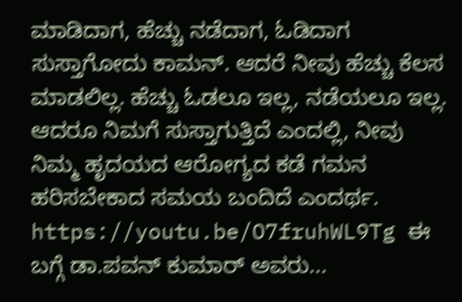ಮಾಡಿದಾಗ, ಹೆಚ್ಚು ನಡೆದಾಗ, ಓಡಿದಾಗ ಸುಸ್ತಾಗೋದು ಕಾಮನ್. ಆದರೆ ನೀವು ಹೆಚ್ಚು ಕೆಲಸ ಮಾಡಲಿಲ್ಲ. ಹೆಚ್ಚು ಓಡಲೂ ಇಲ್ಲ, ನಡೆಯಲೂ ಇಲ್ಲ. ಆದರೂ ನಿಮಗೆ ಸುಸ್ತಾಗುತ್ತಿದೆ ಎಂದಲ್ಲಿ, ನೀವು ನಿಮ್ಮ ಹೃದಯದ ಆರೋಗ್ಯದ ಕಡೆ ಗಮನ ಹರಿಸಬೇಕಾದ ಸಮಯ ಬಂದಿದೆ ಎಂದರ್ಥ. https://youtu.be/O7fruhWL9Tg ಈ ಬಗ್ಗೆ ಡಾ.ಪವನ್ ಕುಮಾರ್ ಅವರು...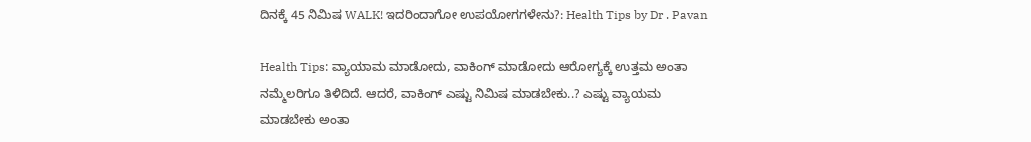ದಿನಕ್ಕೆ 45 ನಿಮಿಷ WALK! ಇದರಿಂದಾಗೋ ಉಪಯೋಗಗಳೇನು?: Health Tips by Dr . Pavan

Health Tips: ವ್ಯಾಯಾಮ ಮಾಡೋದು, ವಾಕಿಂಗ್ ಮಾಡೋದು ಆರೋಗ್ಯಕ್ಕೆ ಉತ್ತಮ ಅಂತಾ ನಮ್ಮೆಲರಿಗೂ ತಿಳಿದಿದೆ. ಆದರೆ, ವಾಕಿಂಗ್ ಎಷ್ಟು ನಿಮಿಷ ಮಾಡಬೇಕು..? ಎಷ್ಟು ವ್ಯಾಯಮ ಮಾಡಬೇಕು ಅಂತಾ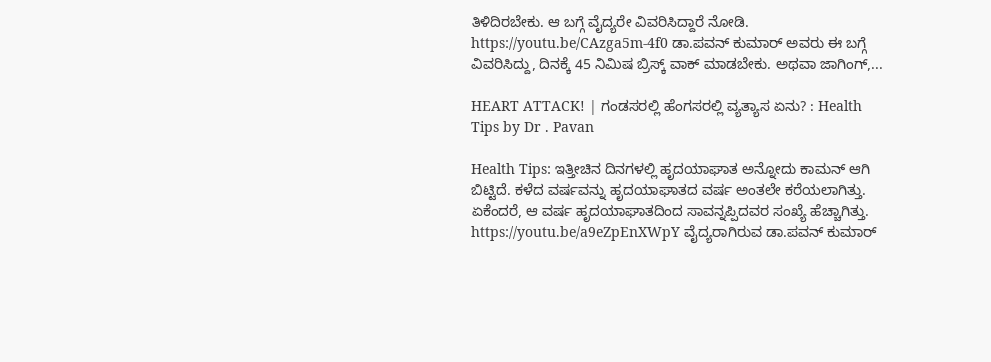ತಿಳಿದಿರಬೇಕು. ಆ ಬಗ್ಗೆ ವೈದ್ಯರೇ ವಿವರಿಸಿದ್ದಾರೆ ನೋಡಿ. https://youtu.be/CAzga5m-4f0 ಡಾ.ಪವನ್ ಕುಮಾರ್ ಅವರು ಈ ಬಗ್ಗೆ ವಿವರಿಸಿದ್ದು, ದಿನಕ್ಕೆ 45 ನಿಮಿಷ ಬ್ರಿಸ್ಕ್ ವಾಕ್ ಮಾಡಬೇಕು. ಅಥವಾ ಜಾಗಿಂಗ್,...

HEART ATTACK! | ಗಂಡಸರಲ್ಲಿ ಹೆಂಗಸರಲ್ಲಿ ವ್ಯತ್ಯಾಸ ಏನು? : Health Tips by Dr . Pavan

Health Tips: ಇತ್ತೀಚಿನ ದಿನಗಳಲ್ಲಿ ಹೃದಯಾಘಾತ ಅನ್ನೋದು ಕಾಮನ್ ಆಗಿ ಬಿಟ್ಟಿದೆ. ಕಳೆದ ವರ್ಷವನ್ನು ಹೃದಯಾಘಾತದ ವರ್ಷ ಅಂತಲೇ ಕರೆಯಲಾಗಿತ್ತು. ಏಕೆಂದರೆ, ಆ ವರ್ಷ ಹೃದಯಾಘಾತದಿಂದ ಸಾವನ್ನಪ್ಪಿದವರ ಸಂಖ್ಯೆ ಹೆಚ್ಚಾಗಿತ್ತು. https://youtu.be/a9eZpEnXWpY ವೈದ್ಯರಾಗಿರುವ ಡಾ.ಪವನ್ ಕುಮಾರ್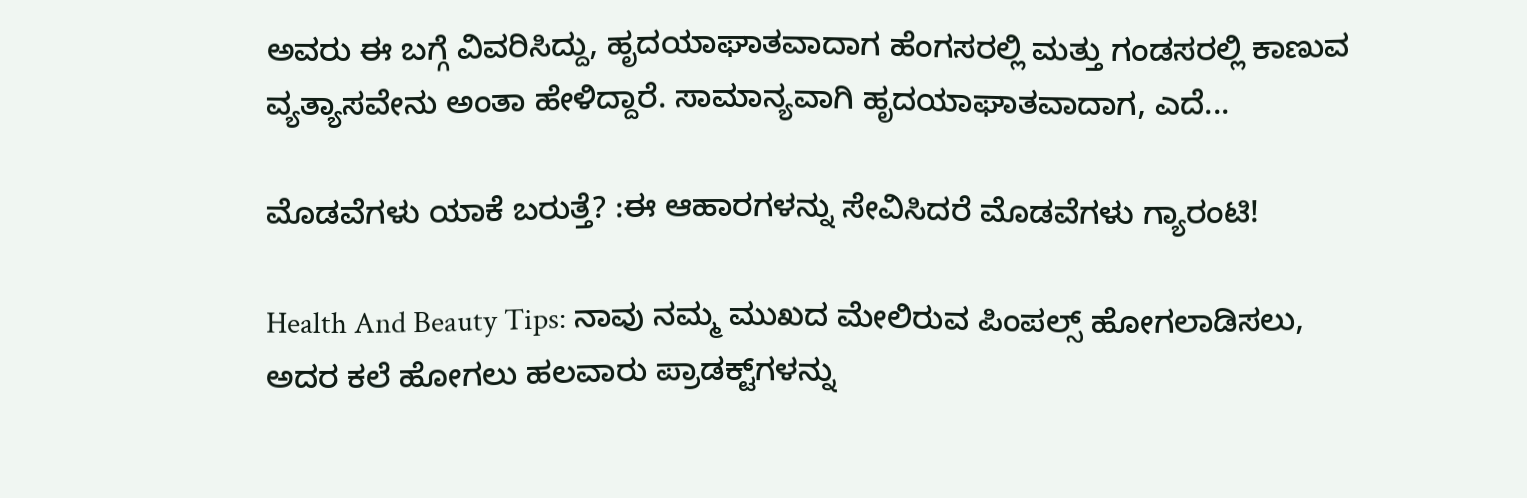ಅವರು ಈ ಬಗ್ಗೆ ವಿವರಿಸಿದ್ದು, ಹೃದಯಾಘಾತವಾದಾಗ ಹೆಂಗಸರಲ್ಲಿ ಮತ್ತು ಗಂಡಸರಲ್ಲಿ ಕಾಣುವ ವ್ಯತ್ಯಾಸವೇನು ಅಂತಾ ಹೇಳಿದ್ದಾರೆ. ಸಾಮಾನ್ಯವಾಗಿ ಹೃದಯಾಘಾತವಾದಾಗ, ಎದೆ...

ಮೊಡವೆಗಳು ಯಾಕೆ ಬರುತ್ತೆ? :ಈ ಆಹಾರಗಳನ್ನು ಸೇವಿಸಿದರೆ ಮೊಡವೆಗಳು ಗ್ಯಾರಂಟಿ!

Health And Beauty Tips: ನಾವು ನಮ್ಮ ಮುಖದ ಮೇಲಿರುವ ಪಿಂಪಲ್ಸ್ ಹೋಗಲಾಡಿಸಲು, ಅದರ ಕಲೆ ಹೋಗಲು ಹಲವಾರು ಪ್ರಾಡಕ್ಟ್‌ಗಳನ್ನು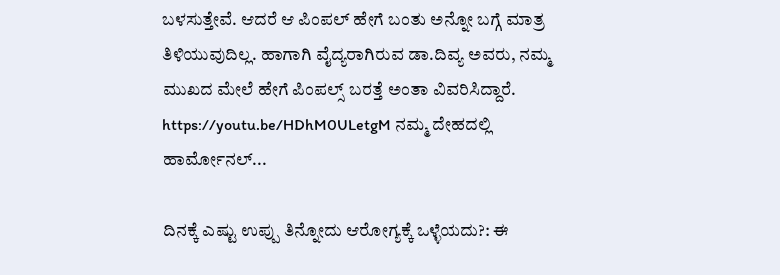ಬಳಸುತ್ತೇವೆ. ಆದರೆ ಆ ಪಿಂಪಲ್ ಹೇಗೆ ಬಂತು ಅನ್ನೋ ಬಗ್ಗೆ ಮಾತ್ರ ತಿಳಿಯುವುದಿಲ್ಲ. ಹಾಗಾಗಿ ವೈದ್ಯರಾಗಿರುವ ಡಾ.ದಿವ್ಯ ಅವರು, ನಮ್ಮ ಮುಖದ ಮೇಲೆ ಹೇಗೆ ಪಿಂಪಲ್ಸ್ ಬರತ್ತೆ ಅಂತಾ ವಿವರಿಸಿದ್ದಾರೆ. https://youtu.be/HDhM0ULetgM ನಮ್ಮ ದೇಹದಲ್ಲಿ ಹಾರ್ಮೋನಲ್...

ದಿನಕ್ಕೆ ಎಷ್ಟು ಉಪ್ಪು ತಿನ್ನೋದು ಆರೋಗ್ಯಕ್ಕೆ ಒಳ್ಳೆಯದು?: ಈ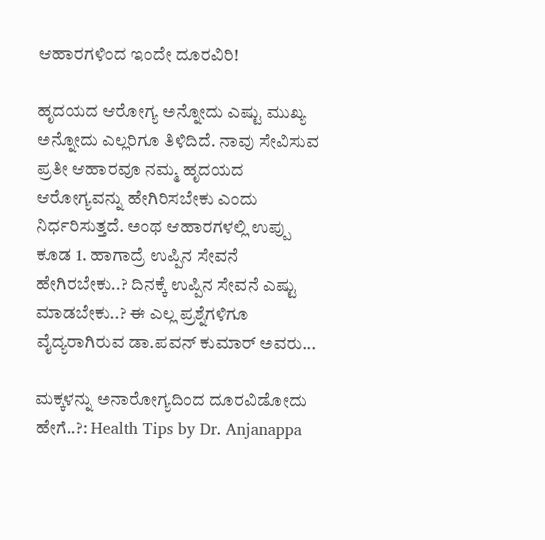ಆಹಾರಗಳಿಂದ ಇಂದೇ ದೂರವಿರಿ!

ಹೃದಯದ ಆರೋಗ್ಯ ಅನ್ನೋದು ಎಷ್ಟು ಮುಖ್ಯ  ಅನ್ನೋದು ಎಲ್ಲರಿಗೂ ತಿಳಿದಿದೆ. ನಾವು ಸೇವಿಸುವ ಪ್ರತೀ ಆಹಾರವೂ ನಮ್ಮ ಹೃದಯದ ಆರೋಗ್ಯವನ್ನು ಹೇಗಿರಿಸಬೇಕು ಎಂದು ನಿರ್ಧರಿಸುತ್ತದೆ. ಅಂಥ ಆಹಾರಗಳಲ್ಲಿ ಉಪ್ಪು ಕೂಡ 1. ಹಾಗಾದ್ರೆ ಉಪ್ಪಿನ ಸೇವನೆ ಹೇಗಿರಬೇಕು..? ದಿನಕ್ಕೆ ಉಪ್ಪಿನ ಸೇವನೆ ಎಷ್ಟು ಮಾಡಬೇಕು..? ಈ ಎಲ್ಲ ಪ್ರಶ್ನೆಗಳಿಗೂ ವೈದ್ಯರಾಗಿರುವ ಡಾ.ಪವನ್ ಕುಮಾರ್ ಅವರು...

ಮಕ್ಕಳನ್ನು ಅನಾರೋಗ್ಯದಿಂದ ದೂರವಿಡೋದು ಹೇಗೆ..?: Health Tips by Dr. Anjanappa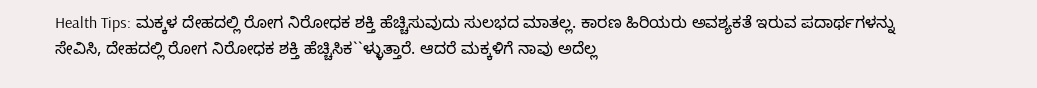Health Tips: ಮಕ್ಕಳ ದೇಹದಲ್ಲಿ ರೋಗ ನಿರೋಧಕ ಶಕ್ತಿ ಹೆಚ್ಚಿಸುವುದು ಸುಲಭದ ಮಾತಲ್ಲ. ಕಾರಣ ಹಿರಿಯರು ಅವಶ್ಯಕತೆ ಇರುವ ಪದಾರ್ಥಗಳನ್ನು ಸೇವಿಸಿ, ದೇಹದಲ್ಲಿ ರೋಗ ನಿರೋಧಕ ಶಕ್ತಿ ಹೆಚ್ಚಿಸಿಕ``ಳ್ಳುತ್ತಾರೆ. ಆದರೆ ಮಕ್ಕಳಿಗೆ ನಾವು ಅದೆಲ್ಲ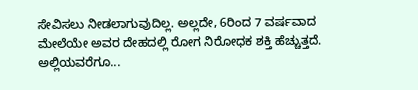ಸೇವಿಸಲು ನೀಡಲಾಗುವುದಿಲ್ಲ. ಅಲ್ಲದೇ, 6ರಿಂದ 7 ವರ್ಷವಾದ ಮೇಲೆಯೇ ಅವರ ದೇಹದಲ್ಲಿ ರೋಗ ನಿರೋಧಕ ಶಕ್ತಿ ಹೆಚ್ಚುತ್ತದೆ. ಅಲ್ಲಿಯವರೆಗೂ...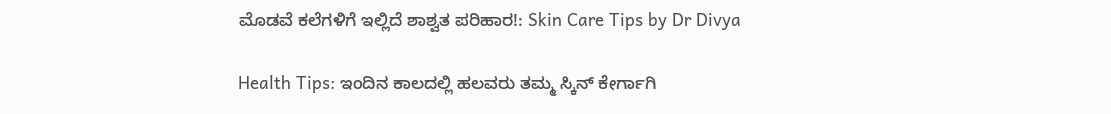ಮೊಡವೆ ಕಲೆಗಳಿಗೆ ಇಲ್ಲಿದೆ ಶಾಶ್ವತ ಪರಿಹಾರ!: Skin Care Tips by Dr Divya

Health Tips: ಇಂದಿನ ಕಾಲದಲ್ಲಿ ಹಲವರು ತಮ್ಮ ಸ್ಕಿನ್ ಕೇರ್ಗಾಗಿ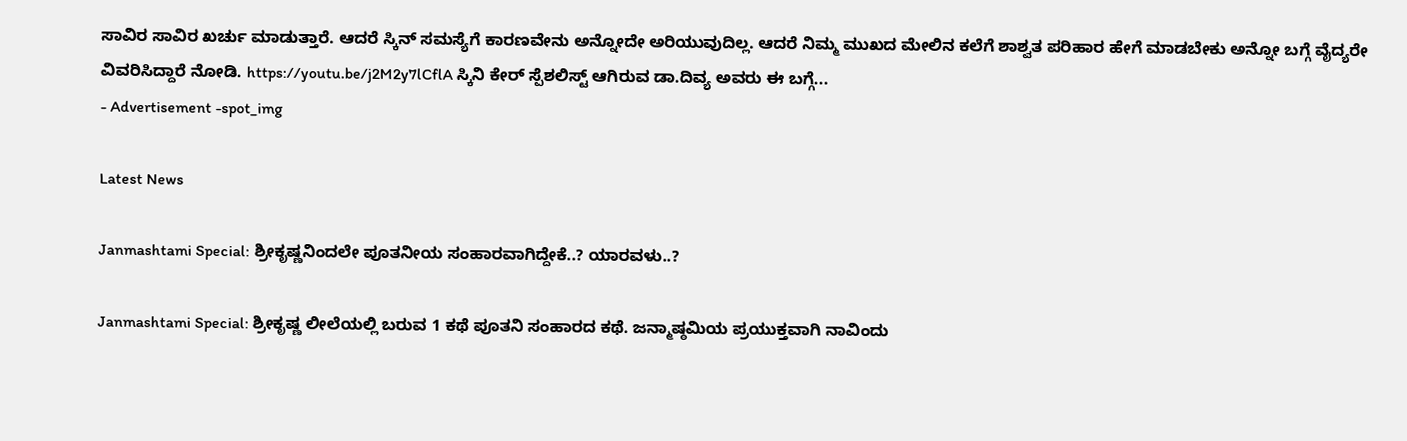ಸಾವಿರ ಸಾವಿರ ಖರ್ಚು ಮಾಡುತ್ತಾರೆ. ಆದರೆ ಸ್ಕಿನ್‌ ಸಮಸ್ಯೆಗೆ ಕಾರಣವೇನು ಅನ್ನೋದೇ ಅರಿಯುವುದಿಲ್ಲ. ಆದರೆ ನಿಮ್ಮ ಮುಖದ ಮೇಲಿನ ಕಲೆಗೆ ಶಾಶ್ವತ ಪರಿಹಾರ ಹೇಗೆ ಮಾಡಬೇಕು ಅನ್ನೋ ಬಗ್ಗೆ ವೈದ್ಯರೇ ವಿವರಿಸಿದ್ದಾರೆ ನೋಡಿ. https://youtu.be/j2M2y7lCflA ಸ್ಕಿನಿ ಕೇರ್ ಸ್ಪೆಶಲಿಸ್ಟ್ ಆಗಿರುವ ಡಾ.ದಿವ್ಯ ಅವರು ಈ ಬಗ್ಗೆ...
- Advertisement -spot_img

Latest News

Janmashtami Special: ಶ್ರೀಕೃಷ್ಣನಿಂದಲೇ ಪೂತನೀಯ ಸಂಹಾರವಾಗಿದ್ದೇಕೆ..? ಯಾರವಳು..?

Janmashtami Special: ಶ್ರೀಕೃಷ್ಣ ಲೀಲೆಯಲ್ಲಿ ಬರುವ 1 ಕಥೆ ಪೂತನಿ ಸಂಹಾರದ ಕಥೆ. ಜನ್ಮಾಷ್ಠಮಿಯ ಪ್ರಯುಕ್ತವಾಗಿ ನಾವಿಂದು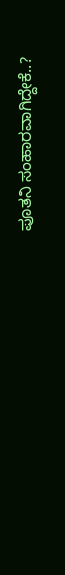ಪೂತನಿ ಸಂಹಾರವಾಗಿದ್ದೇಕೆ..?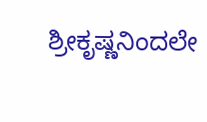ಶ್ರೀಕೃಷ್ಣನಿಂದಲೇ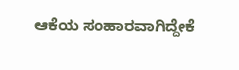ಆಕೆಯ ಸಂಹಾರವಾಗಿದ್ದೇಕೆ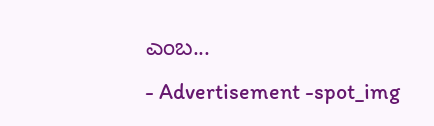ಎಂಬ...
- Advertisement -spot_img